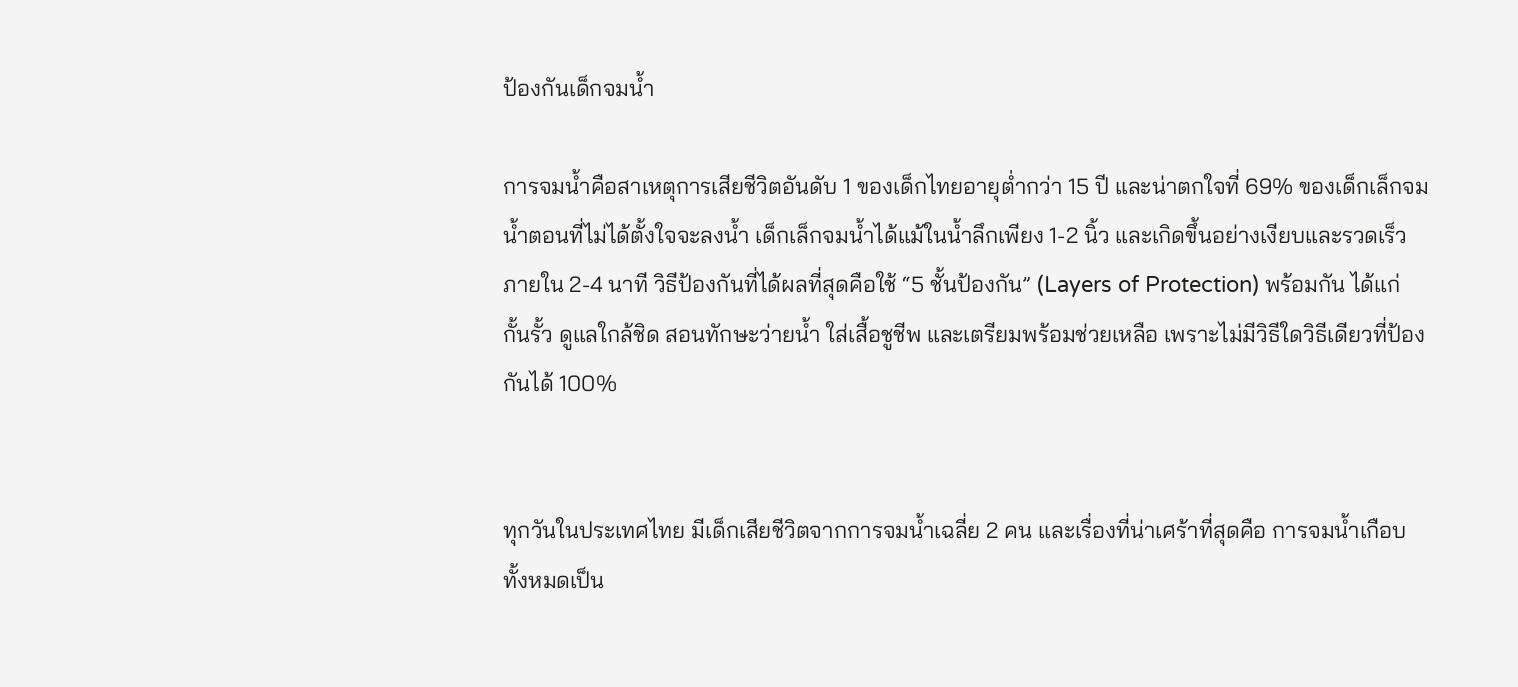ป้องกันเด็กจมน้ำ

การจมน้ำคือสาเหตุการเสียชีวิตอันดับ 1 ของเด็กไทยอายุต่ำกว่า 15 ปี และน่าตกใจที่ 69% ของเด็กเล็กจมน้ำตอนที่ไม่ได้ตั้งใจจะลงน้ำ เด็กเล็กจมน้ำได้แม้ในน้ำลึกเพียง 1-2 นิ้ว และเกิดขึ้นอย่างเงียบและรวดเร็วภายใน 2-4 นาที วิธีป้องกันที่ได้ผลที่สุดคือใช้ “5 ชั้นป้องกัน” (Layers of Protection) พร้อมกัน ได้แก่ กั้นรั้ว ดูแลใกล้ชิด สอนทักษะว่ายน้ำ ใส่เสื้อชูชีพ และเตรียมพร้อมช่วยเหลือ เพราะไม่มีวิธีใดวิธีเดียวที่ป้องกันได้ 100%


ทุกวันในประเทศไทย มีเด็กเสียชีวิตจากการจมน้ำเฉลี่ย 2 คน และเรื่องที่น่าเศร้าที่สุดคือ การจมน้ำเกือบทั้งหมดเป็น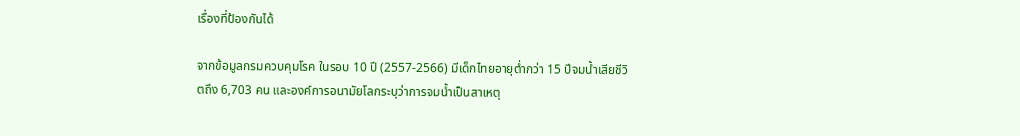เรื่องที่ป้องกันได้

จากข้อมูลกรมควบคุมโรค ในรอบ 10 ปี (2557-2566) มีเด็กไทยอายุต่ำกว่า 15 ปีจมน้ำเสียชีวิตถึง 6,703 คน และองค์การอนามัยโลกระบุว่าการจมน้ำเป็นสาเหตุ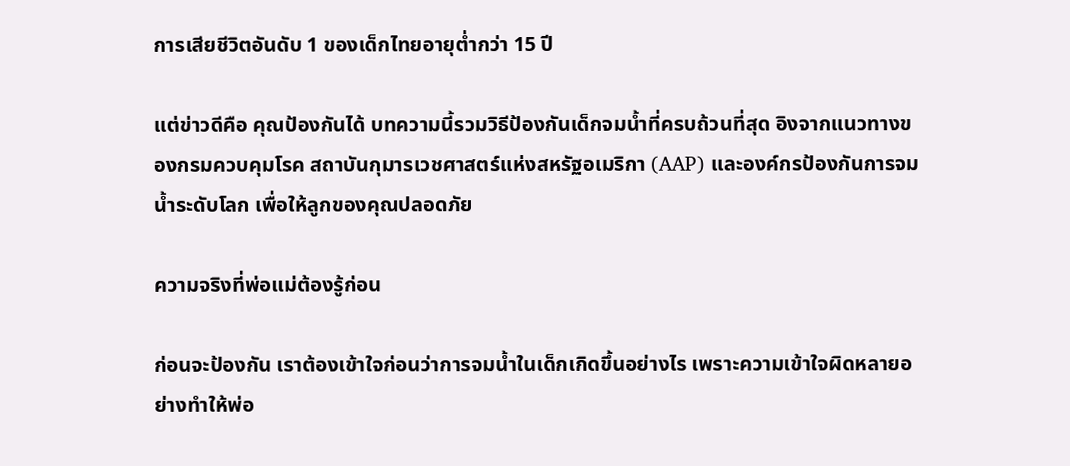การเสียชีวิตอันดับ 1 ของเด็กไทยอายุต่ำกว่า 15 ปี

แต่ข่าวดีคือ คุณป้องกันได้ บทความนี้รวมวิธีป้องกันเด็กจมน้ำที่ครบถ้วนที่สุด อิงจากแนวทางของกรมควบคุมโรค สถาบันกุมารเวชศาสตร์แห่งสหรัฐอเมริกา (AAP) และองค์กรป้องกันการจมน้ำระดับโลก เพื่อให้ลูกของคุณปลอดภัย

ความจริงที่พ่อแม่ต้องรู้ก่อน

ก่อนจะป้องกัน เราต้องเข้าใจก่อนว่าการจมน้ำในเด็กเกิดขึ้นอย่างไร เพราะความเข้าใจผิดหลายอย่างทำให้พ่อ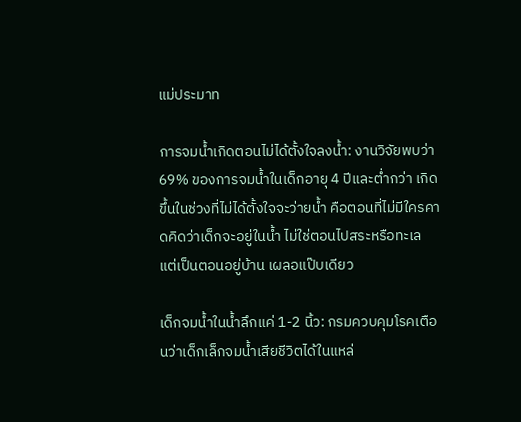แม่ประมาท

การจมน้ำเกิดตอนไม่ได้ตั้งใจลงน้ำ: งานวิจัยพบว่า 69% ของการจมน้ำในเด็กอายุ 4 ปีและต่ำกว่า เกิดขึ้นในช่วงที่ไม่ได้ตั้งใจจะว่ายน้ำ คือตอนที่ไม่มีใครคาดคิดว่าเด็กจะอยู่ในน้ำ ไม่ใช่ตอนไปสระหรือทะเล แต่เป็นตอนอยู่บ้าน เผลอแป๊บเดียว

เด็กจมน้ำในน้ำลึกแค่ 1-2 นิ้ว: กรมควบคุมโรคเตือนว่าเด็กเล็กจมน้ำเสียชีวิตได้ในแหล่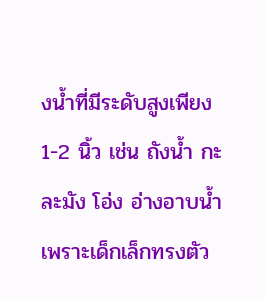งน้ำที่มีระดับสูงเพียง 1-2 นิ้ว เช่น ถังน้ำ กะละมัง โอ่ง อ่างอาบน้ำ เพราะเด็กเล็กทรงตัว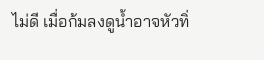ไม่ดี เมื่อก้มลงดูน้ำอาจหัวทิ่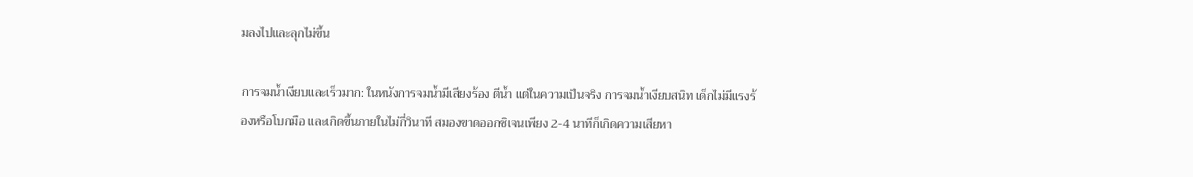มลงไปและลุกไม่ขึ้น

การจมน้ำเงียบและเร็วมาก: ในหนังการจมน้ำมีเสียงร้อง ตีน้ำ แต่ในความเป็นจริง การจมน้ำเงียบสนิท เด็กไม่มีแรงร้องหรือโบกมือ และเกิดขึ้นภายในไม่กี่วินาที สมองขาดออกซิเจนเพียง 2-4 นาทีก็เกิดความเสียหา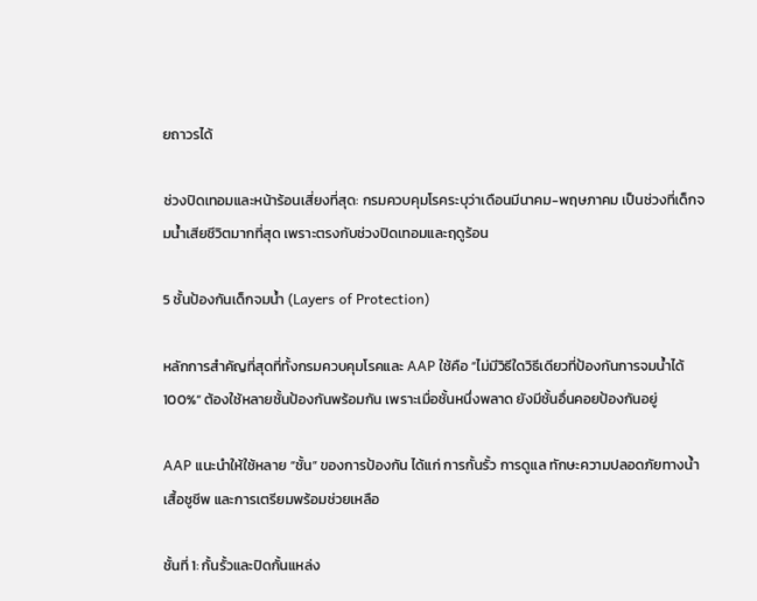ยถาวรได้

ช่วงปิดเทอมและหน้าร้อนเสี่ยงที่สุด: กรมควบคุมโรคระบุว่าเดือนมีนาคม-พฤษภาคม เป็นช่วงที่เด็กจมน้ำเสียชีวิตมากที่สุด เพราะตรงกับช่วงปิดเทอมและฤดูร้อน

5 ชั้นป้องกันเด็กจมน้ำ (Layers of Protection)

หลักการสำคัญที่สุดที่ทั้งกรมควบคุมโรคและ AAP ใช้คือ “ไม่มีวิธีใดวิธีเดียวที่ป้องกันการจมน้ำได้ 100%” ต้องใช้หลายชั้นป้องกันพร้อมกัน เพราะเมื่อชั้นหนึ่งพลาด ยังมีชั้นอื่นคอยป้องกันอยู่

AAP แนะนำให้ใช้หลาย “ชั้น” ของการป้องกัน ได้แก่ การกั้นรั้ว การดูแล ทักษะความปลอดภัยทางน้ำ เสื้อชูชีพ และการเตรียมพร้อมช่วยเหลือ

ชั้นที่ 1: กั้นรั้วและปิดกั้นแหล่ง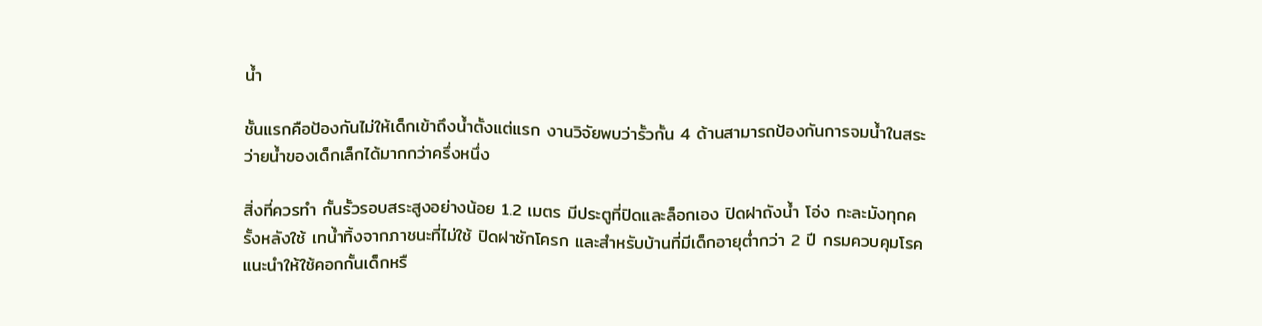น้ำ

ชั้นแรกคือป้องกันไม่ให้เด็กเข้าถึงน้ำตั้งแต่แรก งานวิจัยพบว่ารั้วกั้น 4 ด้านสามารถป้องกันการจมน้ำในสระว่ายน้ำของเด็กเล็กได้มากกว่าครึ่งหนึ่ง

สิ่งที่ควรทำ กั้นรั้วรอบสระสูงอย่างน้อย 1.2 เมตร มีประตูที่ปิดและล็อกเอง ปิดฝาถังน้ำ โอ่ง กะละมังทุกครั้งหลังใช้ เทน้ำทิ้งจากภาชนะที่ไม่ใช้ ปิดฝาชักโครก และสำหรับบ้านที่มีเด็กอายุต่ำกว่า 2 ปี กรมควบคุมโรคแนะนำให้ใช้คอกกั้นเด็กหรื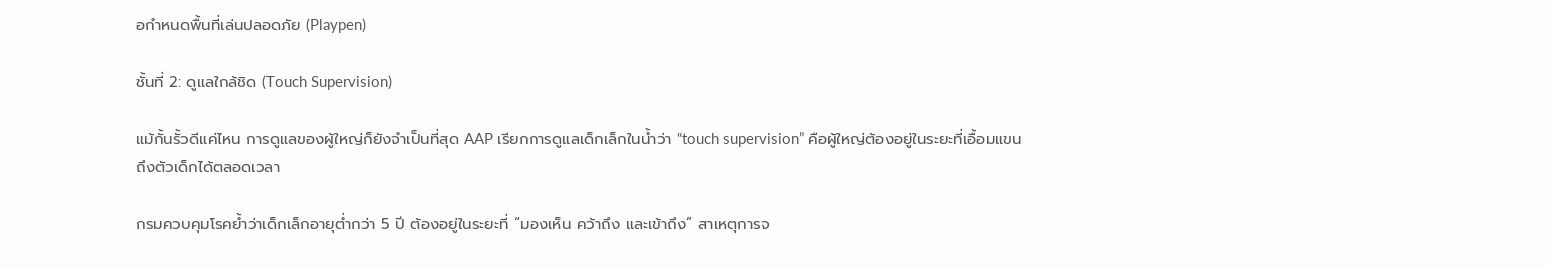อกำหนดพื้นที่เล่นปลอดภัย (Playpen)

ชั้นที่ 2: ดูแลใกล้ชิด (Touch Supervision)

แม้กั้นรั้วดีแค่ไหน การดูแลของผู้ใหญ่ก็ยังจำเป็นที่สุด AAP เรียกการดูแลเด็กเล็กในน้ำว่า “touch supervision” คือผู้ใหญ่ต้องอยู่ในระยะที่เอื้อมแขนถึงตัวเด็กได้ตลอดเวลา

กรมควบคุมโรคย้ำว่าเด็กเล็กอายุต่ำกว่า 5 ปี ต้องอยู่ในระยะที่ “มองเห็น คว้าถึง และเข้าถึง” สาเหตุการจ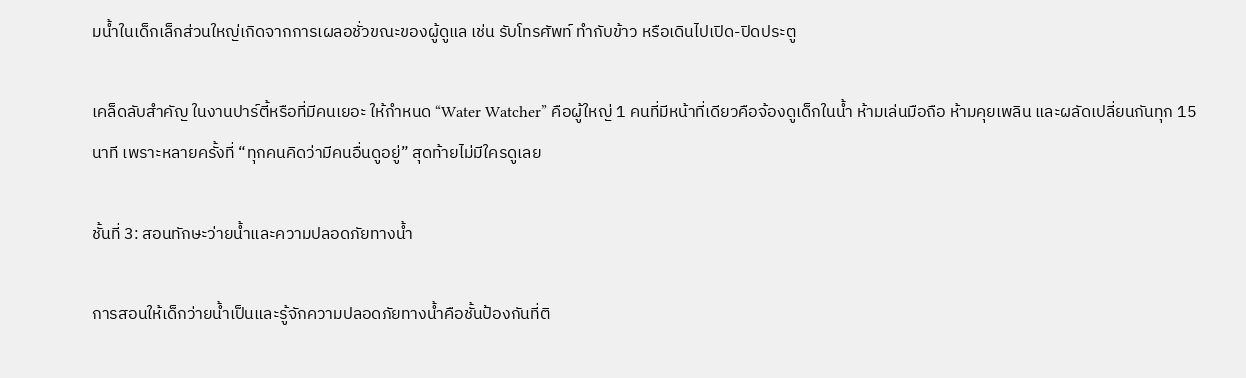มน้ำในเด็กเล็กส่วนใหญ่เกิดจากการเผลอชั่วขณะของผู้ดูแล เช่น รับโทรศัพท์ ทำกับข้าว หรือเดินไปเปิด-ปิดประตู

เคล็ดลับสำคัญ ในงานปาร์ตี้หรือที่มีคนเยอะ ให้กำหนด “Water Watcher” คือผู้ใหญ่ 1 คนที่มีหน้าที่เดียวคือจ้องดูเด็กในน้ำ ห้ามเล่นมือถือ ห้ามคุยเพลิน และผลัดเปลี่ยนกันทุก 15 นาที เพราะหลายครั้งที่ “ทุกคนคิดว่ามีคนอื่นดูอยู่” สุดท้ายไม่มีใครดูเลย

ชั้นที่ 3: สอนทักษะว่ายน้ำและความปลอดภัยทางน้ำ

การสอนให้เด็กว่ายน้ำเป็นและรู้จักความปลอดภัยทางน้ำคือชั้นป้องกันที่ติ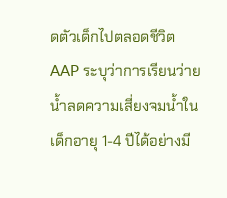ดตัวเด็กไปตลอดชีวิต AAP ระบุว่าการเรียนว่ายน้ำลดความเสี่ยงจมน้ำในเด็กอายุ 1-4 ปีได้อย่างมี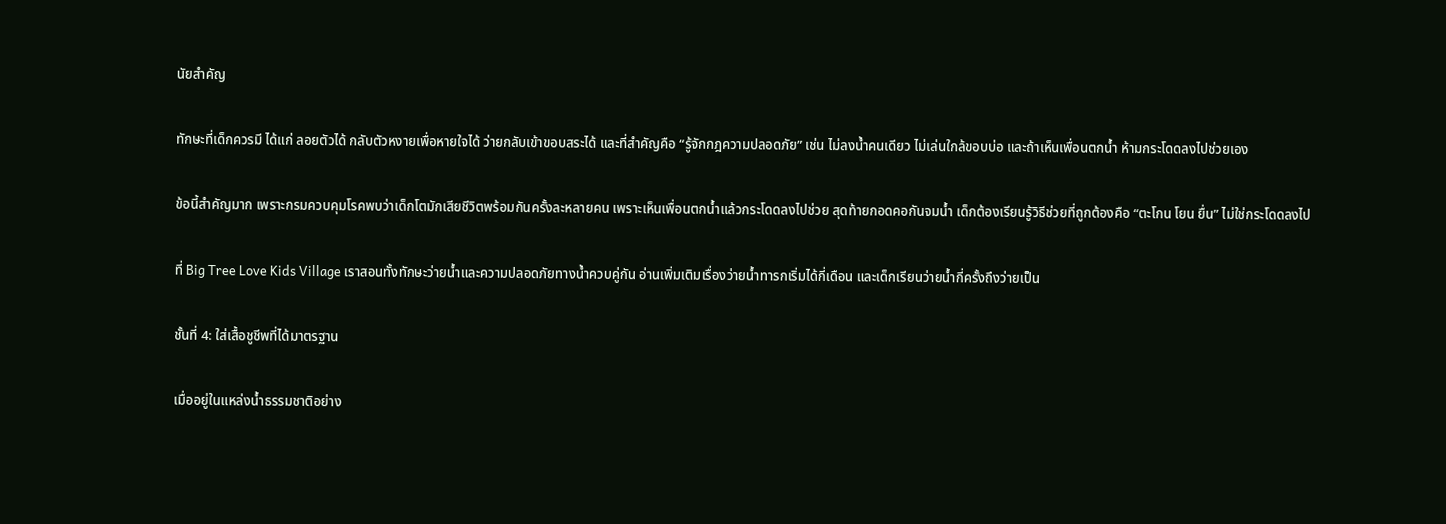นัยสำคัญ

ทักษะที่เด็กควรมี ได้แก่ ลอยตัวได้ กลับตัวหงายเพื่อหายใจได้ ว่ายกลับเข้าขอบสระได้ และที่สำคัญคือ “รู้จักกฎความปลอดภัย” เช่น ไม่ลงน้ำคนเดียว ไม่เล่นใกล้ขอบบ่อ และถ้าเห็นเพื่อนตกน้ำ ห้ามกระโดดลงไปช่วยเอง

ข้อนี้สำคัญมาก เพราะกรมควบคุมโรคพบว่าเด็กโตมักเสียชีวิตพร้อมกันครั้งละหลายคน เพราะเห็นเพื่อนตกน้ำแล้วกระโดดลงไปช่วย สุดท้ายกอดคอกันจมน้ำ เด็กต้องเรียนรู้วิธีช่วยที่ถูกต้องคือ “ตะโกน โยน ยื่น” ไม่ใช่กระโดดลงไป

ที่ Big Tree Love Kids Village เราสอนทั้งทักษะว่ายน้ำและความปลอดภัยทางน้ำควบคู่กัน อ่านเพิ่มเติมเรื่องว่ายน้ำทารกเริ่มได้กี่เดือน และเด็กเรียนว่ายน้ำกี่ครั้งถึงว่ายเป็น

ชั้นที่ 4: ใส่เสื้อชูชีพที่ได้มาตรฐาน

เมื่ออยู่ในแหล่งน้ำธรรมชาติอย่าง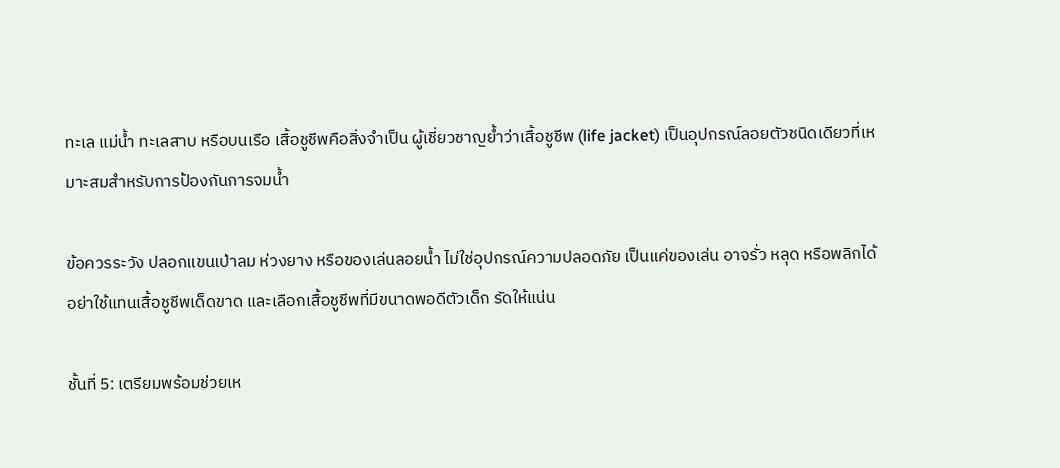ทะเล แม่น้ำ ทะเลสาบ หรือบนเรือ เสื้อชูชีพคือสิ่งจำเป็น ผู้เชี่ยวชาญย้ำว่าเสื้อชูชีพ (life jacket) เป็นอุปกรณ์ลอยตัวชนิดเดียวที่เหมาะสมสำหรับการป้องกันการจมน้ำ

ข้อควรระวัง ปลอกแขนเป่าลม ห่วงยาง หรือของเล่นลอยน้ำ ไม่ใช่อุปกรณ์ความปลอดภัย เป็นแค่ของเล่น อาจรั่ว หลุด หรือพลิกได้ อย่าใช้แทนเสื้อชูชีพเด็ดขาด และเลือกเสื้อชูชีพที่มีขนาดพอดีตัวเด็ก รัดให้แน่น

ชั้นที่ 5: เตรียมพร้อมช่วยเห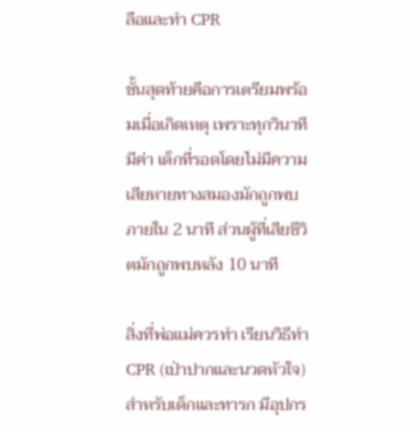ลือและทำ CPR

ชั้นสุดท้ายคือการเตรียมพร้อมเมื่อเกิดเหตุ เพราะทุกวินาทีมีค่า เด็กที่รอดโดยไม่มีความเสียหายทางสมองมักถูกพบภายใน 2 นาที ส่วนผู้ที่เสียชีวิตมักถูกพบหลัง 10 นาที

สิ่งที่พ่อแม่ควรทำ เรียนวิธีทำ CPR (เป่าปากและนวดหัวใจ) สำหรับเด็กและทารก มีอุปกร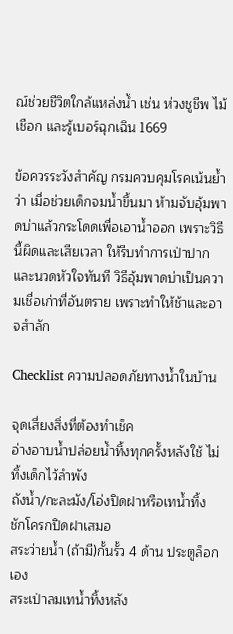ณ์ช่วยชีวิตใกล้แหล่งน้ำ เช่น ห่วงชูชีพ ไม้ เชือก และรู้เบอร์ฉุกเฉิน 1669

ข้อควรระวังสำคัญ กรมควบคุมโรคเน้นย้ำว่า เมื่อช่วยเด็กจมน้ำขึ้นมา ห้ามจับอุ้มพาดบ่าแล้วกระโดดเพื่อเอาน้ำออก เพราะวิธีนี้ผิดและเสียเวลา ให้รีบทำการเป่าปากและนวดหัวใจทันที วิธีอุ้มพาดบ่าเป็นความเชื่อเก่าที่อันตราย เพราะทำให้ช้าและอาจสำลัก

Checklist ความปลอดภัยทางน้ำในบ้าน

จุดเสี่ยงสิ่งที่ต้องทำเช็ค
อ่างอาบน้ำปล่อยน้ำทิ้งทุกครั้งหลังใช้ ไม่ทิ้งเด็กไว้ลำพัง
ถังน้ำ/กะละมัง/โอ่งปิดฝาหรือเทน้ำทิ้ง
ชักโครกปิดฝาเสมอ
สระว่ายน้ำ (ถ้ามี)กั้นรั้ว 4 ด้าน ประตูล็อกเอง
สระเป่าลมเทน้ำทิ้งหลัง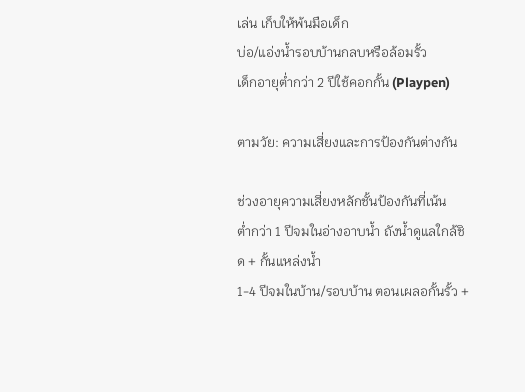เล่น เก็บให้พ้นมือเด็ก
บ่อ/แอ่งน้ำรอบบ้านกลบหรือล้อมรั้ว
เด็กอายุต่ำกว่า 2 ปีใช้คอกกั้น (Playpen)

ตามวัย: ความเสี่ยงและการป้องกันต่างกัน

ช่วงอายุความเสี่ยงหลักชั้นป้องกันที่เน้น
ต่ำกว่า 1 ปีจมในอ่างอาบน้ำ ถังน้ำดูแลใกล้ชิด + กั้นแหล่งน้ำ
1-4 ปีจมในบ้าน/รอบบ้าน ตอนเผลอกั้นรั้ว +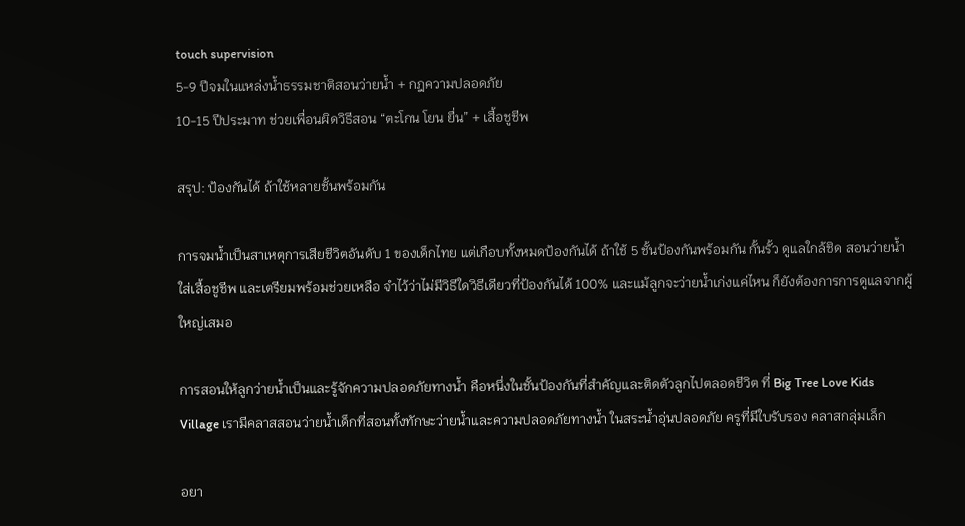touch supervision
5-9 ปีจมในแหล่งน้ำธรรมชาติสอนว่ายน้ำ + กฎความปลอดภัย
10-15 ปีประมาท ช่วยเพื่อนผิดวิธีสอน “ตะโกน โยน ยื่น” + เสื้อชูชีพ

สรุป: ป้องกันได้ ถ้าใช้หลายชั้นพร้อมกัน

การจมน้ำเป็นสาเหตุการเสียชีวิตอันดับ 1 ของเด็กไทย แต่เกือบทั้งหมดป้องกันได้ ถ้าใช้ 5 ชั้นป้องกันพร้อมกัน กั้นรั้ว ดูแลใกล้ชิด สอนว่ายน้ำ ใส่เสื้อชูชีพ และเตรียมพร้อมช่วยเหลือ จำไว้ว่าไม่มีวิธีใดวิธีเดียวที่ป้องกันได้ 100% และแม้ลูกจะว่ายน้ำเก่งแค่ไหน ก็ยังต้องการการดูแลจากผู้ใหญ่เสมอ

การสอนให้ลูกว่ายน้ำเป็นและรู้จักความปลอดภัยทางน้ำ คือหนึ่งในชั้นป้องกันที่สำคัญและติดตัวลูกไปตลอดชีวิต ที่ Big Tree Love Kids Village เรามีคลาสสอนว่ายน้ำเด็กที่สอนทั้งทักษะว่ายน้ำและความปลอดภัยทางน้ำ ในสระน้ำอุ่นปลอดภัย ครูที่มีใบรับรอง คลาสกลุ่มเล็ก

อยา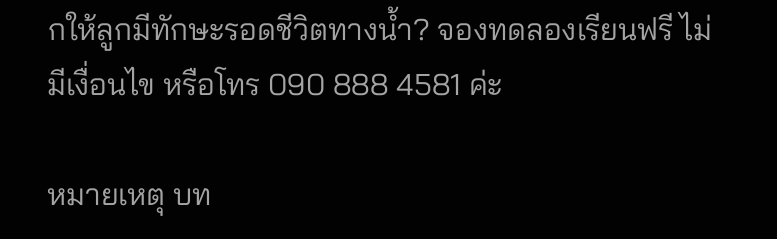กให้ลูกมีทักษะรอดชีวิตทางน้ำ? จองทดลองเรียนฟรี ไม่มีเงื่อนไข หรือโทร 090 888 4581 ค่ะ

หมายเหตุ บท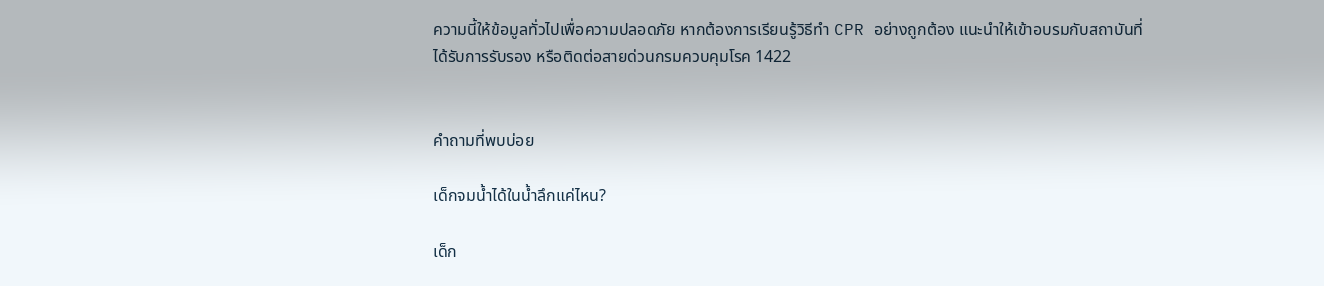ความนี้ให้ข้อมูลทั่วไปเพื่อความปลอดภัย หากต้องการเรียนรู้วิธีทำ CPR อย่างถูกต้อง แนะนำให้เข้าอบรมกับสถาบันที่ได้รับการรับรอง หรือติดต่อสายด่วนกรมควบคุมโรค 1422


คำถามที่พบบ่อย

เด็กจมน้ำได้ในน้ำลึกแค่ไหน?

เด็ก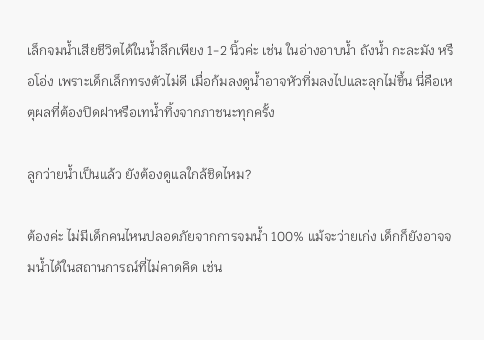เล็กจมน้ำเสียชีวิตได้ในน้ำลึกเพียง 1-2 นิ้วค่ะ เช่น ในอ่างอาบน้ำ ถังน้ำ กะละมัง หรือโอ่ง เพราะเด็กเล็กทรงตัวไม่ดี เมื่อก้มลงดูน้ำอาจหัวทิ่มลงไปและลุกไม่ขึ้น นี่คือเหตุผลที่ต้องปิดฝาหรือเทน้ำทิ้งจากภาชนะทุกครั้ง

ลูกว่ายน้ำเป็นแล้ว ยังต้องดูแลใกล้ชิดไหม?

ต้องค่ะ ไม่มีเด็กคนไหนปลอดภัยจากการจมน้ำ 100% แม้จะว่ายเก่ง เด็กก็ยังอาจจมน้ำได้ในสถานการณ์ที่ไม่คาดคิด เช่น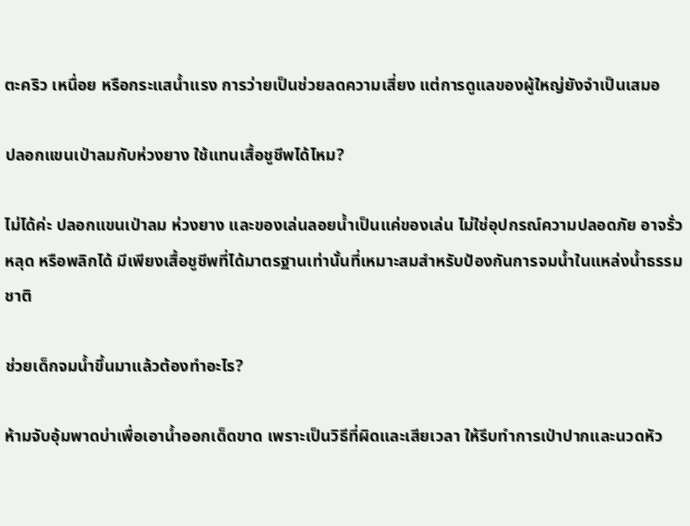ตะคริว เหนื่อย หรือกระแสน้ำแรง การว่ายเป็นช่วยลดความเสี่ยง แต่การดูแลของผู้ใหญ่ยังจำเป็นเสมอ

ปลอกแขนเป่าลมกับห่วงยาง ใช้แทนเสื้อชูชีพได้ไหม?

ไม่ได้ค่ะ ปลอกแขนเป่าลม ห่วงยาง และของเล่นลอยน้ำเป็นแค่ของเล่น ไม่ใช่อุปกรณ์ความปลอดภัย อาจรั่ว หลุด หรือพลิกได้ มีเพียงเสื้อชูชีพที่ได้มาตรฐานเท่านั้นที่เหมาะสมสำหรับป้องกันการจมน้ำในแหล่งน้ำธรรมชาติ

ช่วยเด็กจมน้ำขึ้นมาแล้วต้องทำอะไร?

ห้ามจับอุ้มพาดบ่าเพื่อเอาน้ำออกเด็ดขาด เพราะเป็นวิธีที่ผิดและเสียเวลา ให้รีบทำการเป่าปากและนวดหัว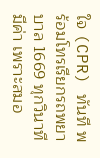ใจ (CPR) ทันที พร้อมโทรเรียกรถพยาบาล 1669 ทุกวินาทีมีค่า เพราะสมอ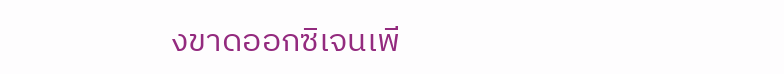งขาดออกซิเจนเพี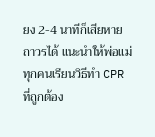ยง 2-4 นาทีก็เสียหายถาวรได้ แนะนำให้พ่อแม่ทุกคนเรียนวิธีทำ CPR ที่ถูกต้อง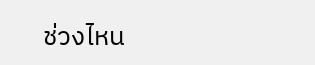ช่วงไหน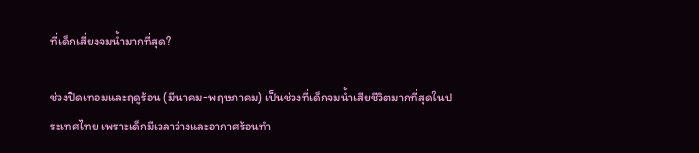ที่เด็กเสี่ยงจมน้ำมากที่สุด?

ช่วงปิดเทอมและฤดูร้อน (มีนาคม-พฤษภาคม) เป็นช่วงที่เด็กจมน้ำเสียชีวิตมากที่สุดในประเทศไทย เพราะเด็กมีเวลาว่างและอากาศร้อนทำ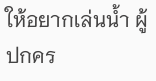ให้อยากเล่นน้ำ ผู้ปกคร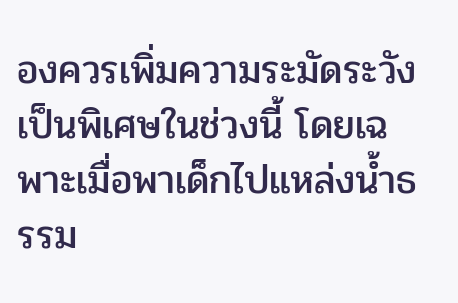องควรเพิ่มความระมัดระวังเป็นพิเศษในช่วงนี้ โดยเฉพาะเมื่อพาเด็กไปแหล่งน้ำธรรม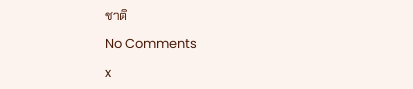ชาติ

No Comments

x